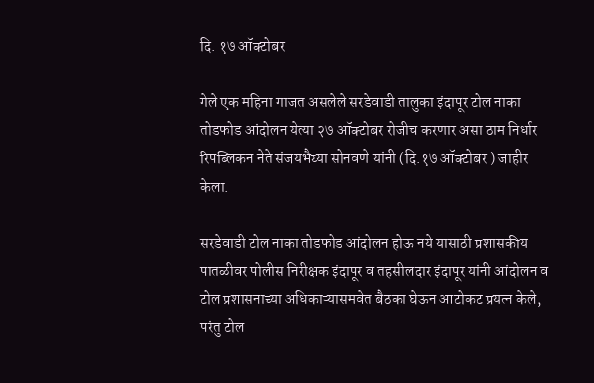दि. १७ ऑक्टोबर

गेले एक महिना गाजत असलेले सरडेवाडी तालुका इंदापूर टोल नाका तोडफोड आंदोलन येत्या २७ ऑक्टोबर रोजीच करणार असा ठाम निर्धार  रिपब्लिकन नेते संजयभैय्या सोनवणे यांनी (दि.१७ ऑक्टोबर ) जाहीर केला.

सरडेवाडी टोल नाका तोडफोड आंदोलन होऊ नये यासाठी प्रशासकीय पातळीवर पोलीस निरीक्षक इंदापूर व तहसीलदार इंदापूर यांनी आंदोलन व टोल प्रशासनाच्या अधिकाऱ्यासमवेत बैठका घेऊन आटोकट प्रयत्न केले, परंतु टोल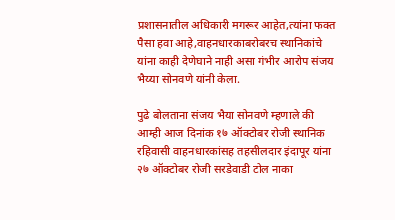प्रशासनातील अधिकारी मगरूर आहेत,त्यांना फक्त पैसा हवा आहे,वाहनधारकाबरोबरच स्थानिकांचे यांना काही देणेघाने नाही असा गंभीर आरोप संजय भैय्या सोनवणे यांनी केला.

पुढे बोलताना संजय भैया सोनवणे म्हणाले की आम्ही आज दिनांक १७ ऑक्टोबर रोजी स्थानिक रहिवासी वाहनधारकांसह तहसीलदार इंदापूर यांना २७ ऑक्टोबर रोजी सरडेवाडी टोल नाका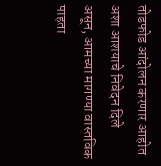तोडफोड आंदोलन करणार आहोत अशा आशयाचे निवेदन दिले असून, आमच्या मागण्या वास्तविक पाहता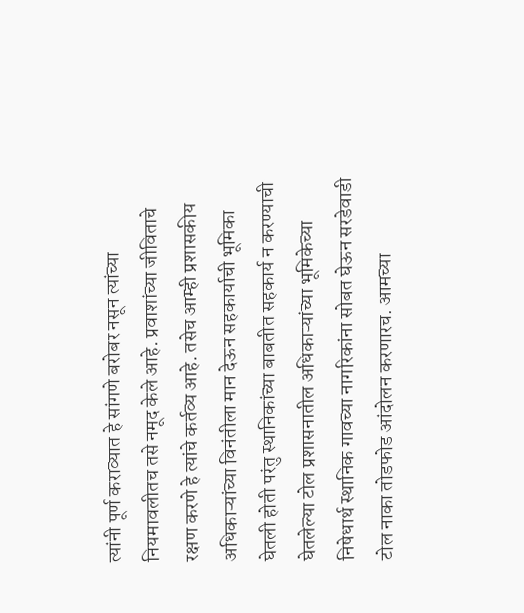त्यांनी पूर्ण कराव्यात हे सांगणे बरोबर नसून त्यांच्या नियमावलीतच तसे नमूद केले आहे. प्रवाशांच्या जीविताचे रक्षण करणे हे त्यांचे कर्तव्य आहे. तसेच आम्ही प्रशासकीय अधिकाऱ्यांच्या विनंतीला मान देऊन सहकार्याची भूमिका घेतली होती परंतु स्थानिकांच्या बाबतीत सहकार्य न करण्याची घेतलेल्या टोल प्रशासनातील अधिकाऱ्यांच्या भूमिकेच्या निषेधार्थ स्थानिक गावच्या नागरिकांना सोबत घेऊन सरडेवाडी टोल नाका तोडफोड आंदोलन करणारच. आमच्या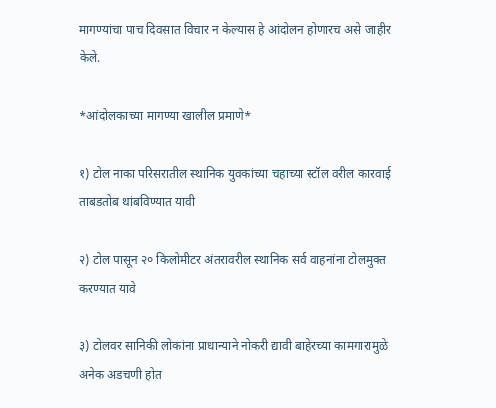मागण्यांचा पाच दिवसात विचार न केल्यास हे आंदोलन होणारच असे जाहीर केले.

*आंदोलकाच्या मागण्या खालील प्रमाणे*

१) टोल नाका परिसरातील स्थानिक युवकांच्या चहाच्या स्टॉल वरील कारवाई ताबडतोब थांबविण्यात यावी

२) टोल पासून २० किलोमीटर अंतरावरील स्थानिक सर्व वाहनांना टोलमुक्त करण्यात यावे

३) टोलवर सानिकी लोकांना प्राधान्याने नोकरी द्यावी बाहेरच्या कामगारामुळे अनेक अडचणी होत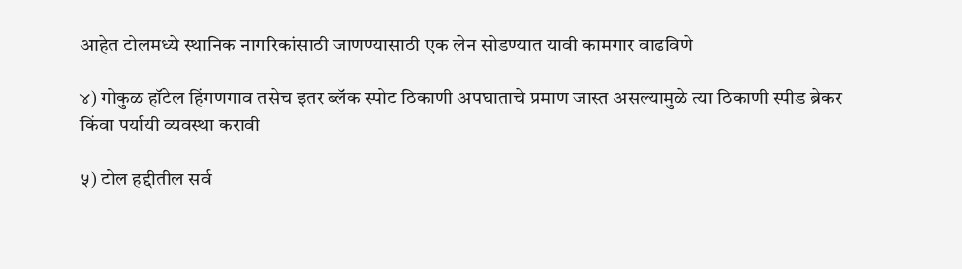आहेत टोलमध्ये स्थानिक नागरिकांसाठी जाणण्यासाठी एक लेन सोडण्यात यावी कामगार वाढविणे

४) गोकुळ हॉटेल हिंगणगाव तसेच इतर ब्लॅक स्पोट ठिकाणी अपघाताचे प्रमाण जास्त असल्यामुळे त्या ठिकाणी स्पीड ब्रेकर किंवा पर्यायी व्यवस्था करावी

५) टोल हद्दीतील सर्व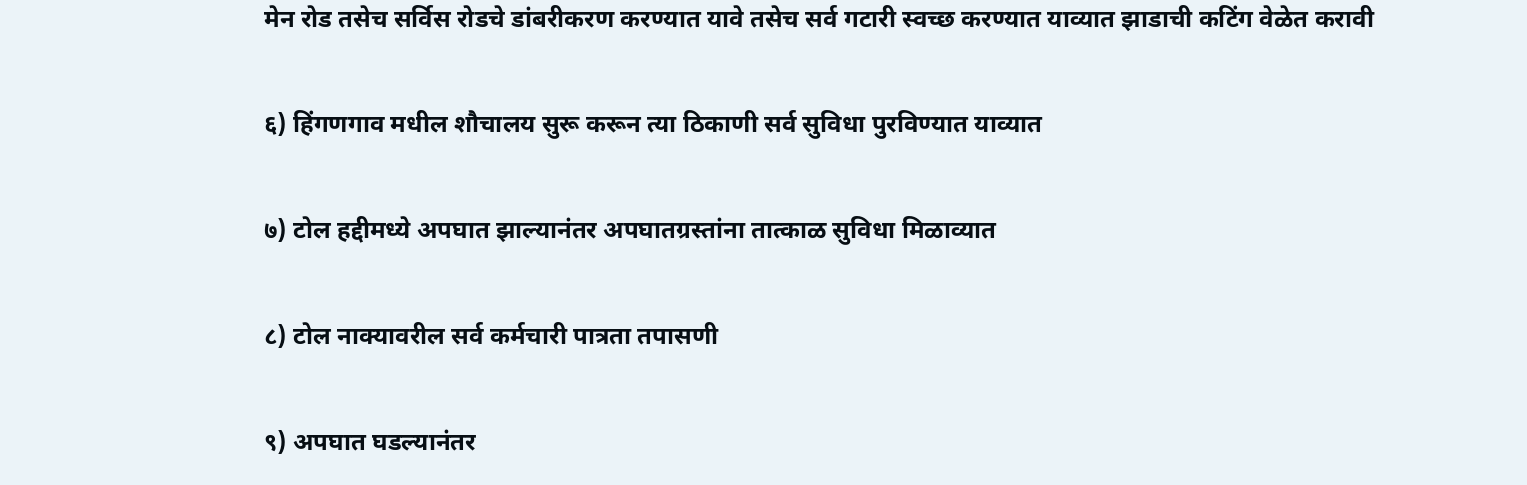मेन रोड तसेच सर्विस रोडचे डांबरीकरण करण्यात यावे तसेच सर्व गटारी स्वच्छ करण्यात याव्यात झाडाची कटिंग वेळेत करावी

६) हिंगणगाव मधील शौचालय सुरू करून त्या ठिकाणी सर्व सुविधा पुरविण्यात याव्यात

७) टोल हद्दीमध्ये अपघात झाल्यानंतर अपघातग्रस्तांना तात्काळ सुविधा मिळाव्यात

८) टोल नाक्यावरील सर्व कर्मचारी पात्रता तपासणी

९) अपघात घडल्यानंतर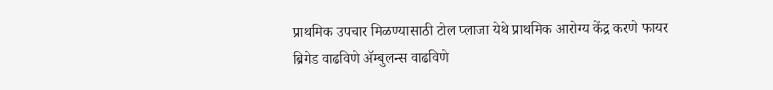प्राथमिक उपचार मिळण्यासाठी टोल प्लाजा येथे प्राथमिक आरोग्य केंद्र करणे फायर ब्रिगेड वाढविणे ॲम्बुलन्स वाढविणे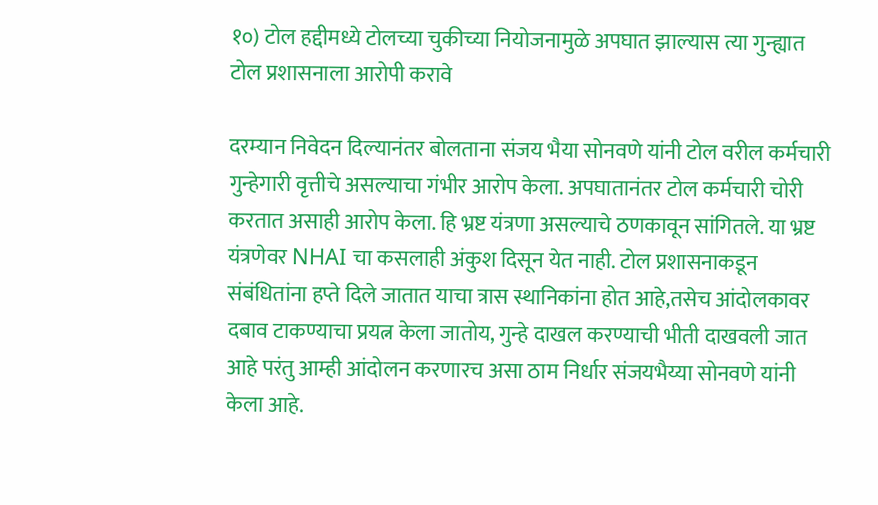१०) टोल हद्दीमध्ये टोलच्या चुकीच्या नियोजनामुळे अपघात झाल्यास त्या गुन्ह्यात टोल प्रशासनाला आरोपी करावे

दरम्यान निवेदन दिल्यानंतर बोलताना संजय भैया सोनवणे यांनी टोल वरील कर्मचारी गुन्हेगारी वृत्तीचे असल्याचा गंभीर आरोप केला. अपघातानंतर टोल कर्मचारी चोरी करतात असाही आरोप केला. हि भ्रष्ट यंत्रणा असल्याचे ठणकावून सांगितले. या भ्रष्ट यंत्रणेवर NHAI चा कसलाही अंकुश दिसून येत नाही. टोल प्रशासनाकडून संबंधितांना हप्ते दिले जातात याचा त्रास स्थानिकांना होत आहे,तसेच आंदोलकावर दबाव टाकण्याचा प्रयत्न केला जातोय, गुन्हे दाखल करण्याची भीती दाखवली जात आहे परंतु आम्ही आंदोलन करणारच असा ठाम निर्धार संजयभैय्या सोनवणे यांनी केला आहे.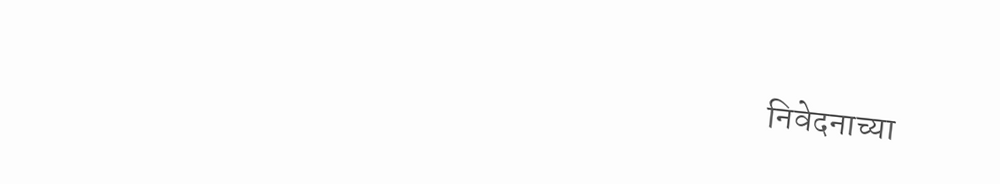निवेदनाच्या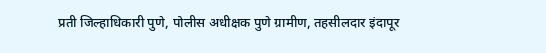प्रती जिल्हाधिकारी पुणे, पोलीस अधीक्षक पुणे ग्रामीण, तहसीलदार इंदापूर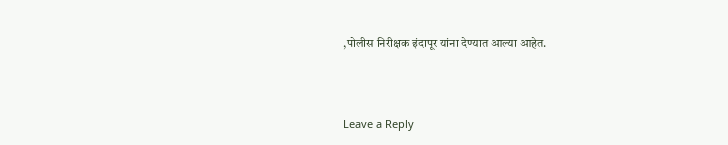,पोलीस निरीक्षक इंदापूर यांना देण्यात आल्या आहेत.



Leave a Reply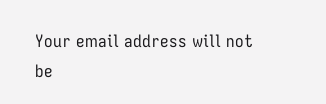Your email address will not be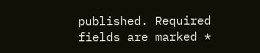published. Required fields are marked *